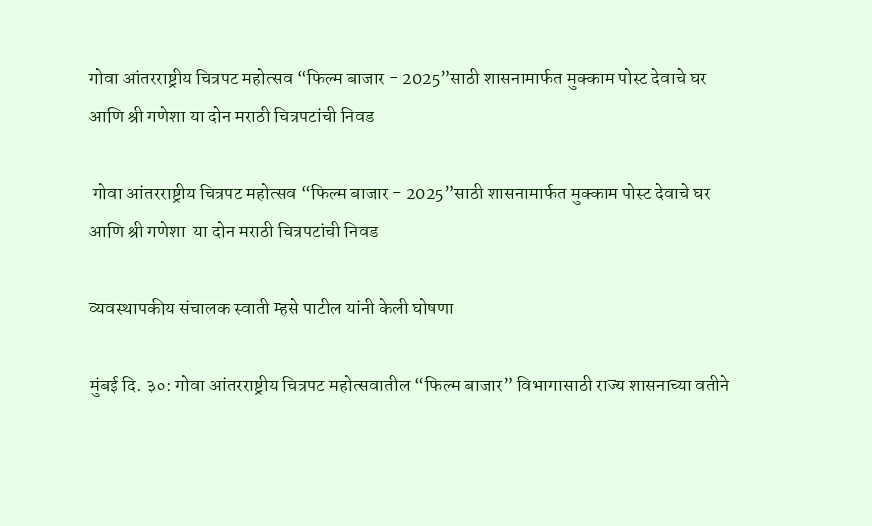गोवा आंतरराष्ट्रीय चित्रपट महोत्सव “फिल्म बाजार - 2025”साठी शासनामार्फत मुक्काम पोस्ट देवाचे घर आणि श्री गणेशा या दोन मराठी चित्रपटांची निवड

 गोवा आंतरराष्ट्रीय चित्रपट महोत्सव “फिल्म बाजार - 2025”साठी शासनामार्फत मुक्काम पोस्ट देवाचे घर आणि श्री गणेशा  या दोन मराठी चित्रपटांची निवड

व्यवस्थापकीय संचालक स्वाती म्हसे पाटील यांनी केली घोषणा

मुंबई दि. ३०: गोवा आंतरराष्ट्रीय चित्रपट महोत्सवातील “फिल्म बाजार” विभागासाठी राज्य शासनाच्या वतीने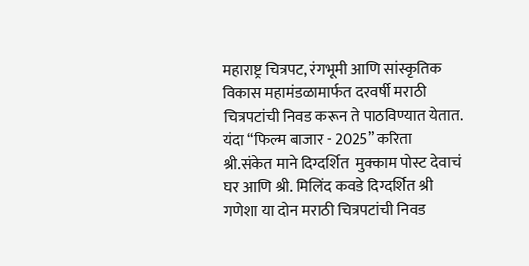महाराष्ट्र चित्रपट, रंगभूमी आणि सांस्कृतिक विकास महामंडळामार्फत दरवर्षी मराठी चित्रपटांची निवड करून ते पाठविण्यात येतात. यंदा “फिल्म बाजार - 2025” करिता श्री.संकेत माने द‍िग्दर्श‍ित  मुक्काम पोस्ट देवाचं घर आणि श्री. म‍िल‍िंद कवडे द‍िग्दर्श‍ित श्री गणेशा या दोन मराठी चित्रपटांची निवड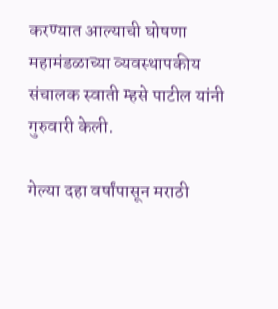करण्यात आल्याची घोषणा महामंडळाच्या व्यवस्थापकीय संचालक स्वाती म्हसे पाटील यांनी गुरुवारी केली.

गेल्या दहा वर्षांपासून मराठी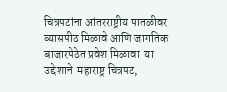चित्रपटांना आंतरराष्ट्रीय पातळीवर व्यासपीठ मिळावे आणि जागतिक बाजारपेठेत प्रवेश मिळावा  या उद्देशाने  महाराष्ट्र चित्रपट,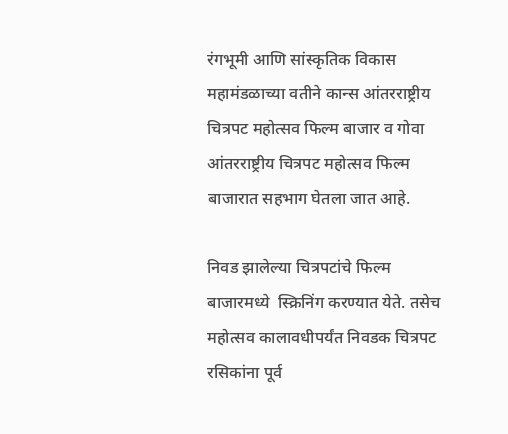रंगभूमी आणि सांस्कृतिक विकास महामंडळाच्या वतीने कान्स आंतरराष्ट्रीय च‍ित्रपट महोत्सव फ‍िल्म बाजार व गोवा आंतरराष्ट्रीय च‍ित्रपट महोत्सव फ‍िल्म बाजारात सहभाग घेतला जात आहे.

निवड झालेल्या चित्रपटांचे फिल्म बाजारमध्ये  स्क्रिनिंग करण्यात येते. तसेच महोत्सव कालावधीपर्यंत निवडक चित्रपट रसिकांना पूर्व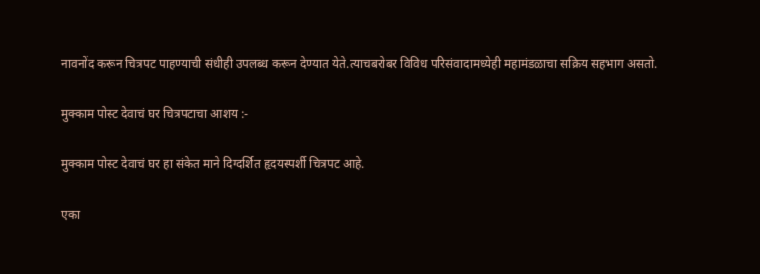नावनोंद करून चित्रपट पाहण्याची संधीही उपलब्ध करून देण्यात येते.त्याचबरोबर विविध परिसंवादामध्येही महामंडळाचा सक्रिय सहभाग असतो.

मुक्काम पोस्ट देवाचं घर च‍ित्रपटाचा आशय :-

मुक्काम पोस्ट देवाचं घर हा संकेत माने दिग्दर्शित हृदयस्पर्शी चित्रपट आहे.

एका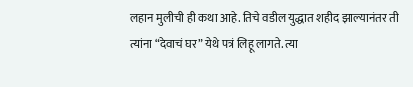लहान मुलीची ही कथा आहे. तिचे वडील युद्धात शहीद झाल्यानंतर ती त्यांना “देवाचं घर” येथे पत्रं लिहू लागते. त्या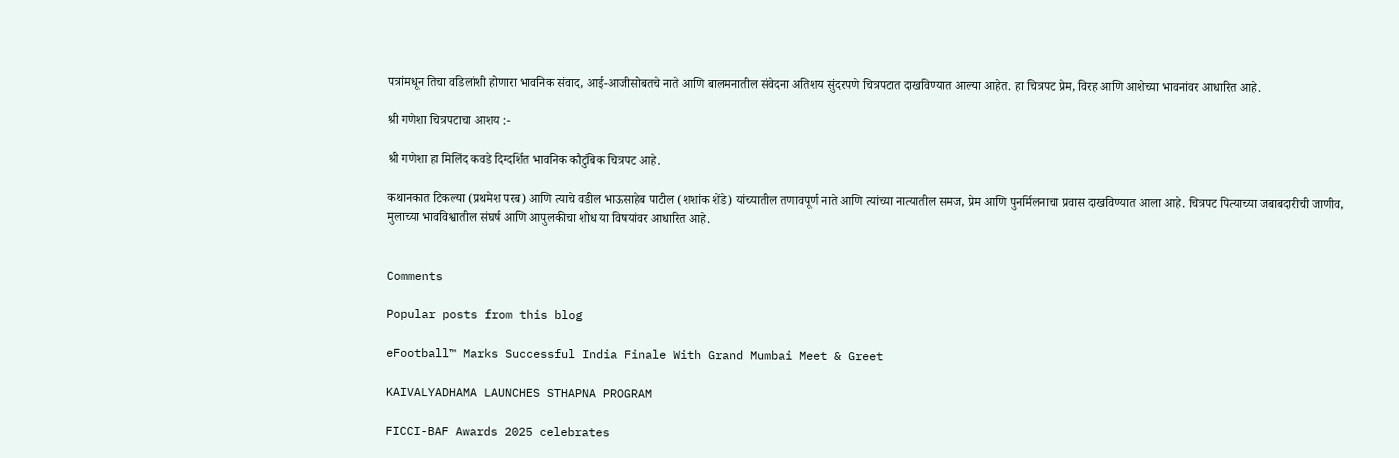पत्रांमधून तिचा वडिलांशी होणारा भावनिक संवाद, आई-आजीसोबतचे नाते आणि बालमनातील संवेदना अतिशय सुंदरपणे चित्रपटात दाखविण्यात आल्या आहेत. हा चित्रपट प्रेम, विरह आणि आशेच्या भावनांवर आधारित आहे.

श्री गणेशा च‍ित्रपटाचा आशय :-

श्री गणेशा हा मिलिंद कवडे दिग्दर्शित भावनिक कौटुंबिक चित्रपट आहे.

कथानकात टिकल्या (प्रथमेश परब) आणि त्याचे वडील भाऊसाहेब पाटील (शशांक शेंडे) यांच्यातील तणावपूर्ण नाते आणि त्यांच्या नात्यातील समज, प्रेम आणि पुनर्मिलनाचा प्रवास दाखविण्यात आला आहे. चित्रपट पित्याच्या जबाबदारीची जाणीव, मुलाच्या भावविश्वातील संघर्ष आणि आपुलकीचा शोध या विषयांवर आधारित आहे.


Comments

Popular posts from this blog

eFootball™ Marks Successful India Finale With Grand Mumbai Meet & Greet

KAIVALYADHAMA LAUNCHES STHAPNA PROGRAM

FICCI-BAF Awards 2025 celebrates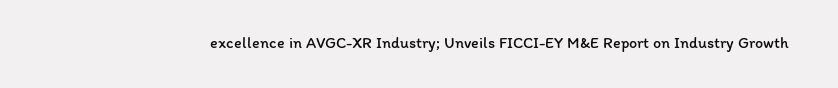excellence in AVGC-XR Industry; Unveils FICCI-EY M&E Report on Industry Growth